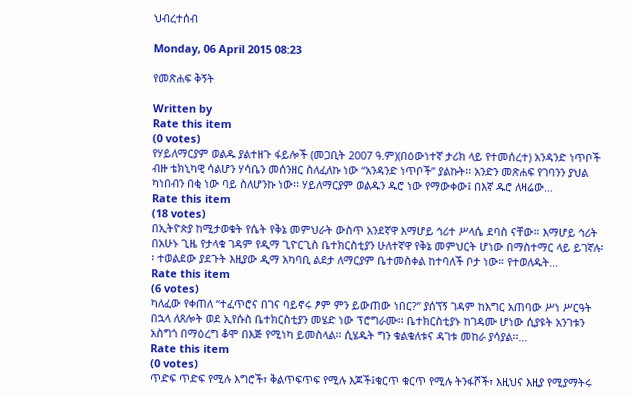ህብረተሰብ

Monday, 06 April 2015 08:23

የመጽሐፍ ቅኝት

Written by
Rate this item
(0 votes)
የሃይለማርያም ወልዱ ያልተዘጉ ፋይሎች (መጋቢት 2007 ዓ.ም)(በዕውነተኛ ታሪክ ላይ የተመሰረተ) አንዳንድ ነጥቦች ብዙ ቴክኒካዊ ሳልሆን ሃሳቤን መሰንዘር ስለፈለኩ ነው “አንዳንድ ነጥቦች” ያልኩት፡፡ አንድን መጽሐፍ የገባንን ያህል ካነበብን በቂ ነው ባይ ስለሆንኩ ነው፡፡ ሃይለማርያም ወልዱን ዱሮ ነው የማውቀው፤ በእኛ ዱሮ ለዛሬው…
Rate this item
(18 votes)
በኢትዮጵያ ከሚታወቁት የሴት የቅኔ መምህራት ውስጥ አንደኛዋ እማሆይ ኅሪተ ሥላሴ ደባስ ናቸው። እማሆይ ኅሪት በአሁኑ ጊዜ የታላቁ ገዳም የዲማ ጊዮርጊስ ቤተክርስቲያን ሁለተኛዋ የቅኔ መምህርት ሆነው በማስተማር ላይ ይገኛሉ፡፡ ተወልደው ያደጉት እዚያው ዲማ አካባቢ ልደታ ለማርያም ቤተመስቀል ከተባለች ቦታ ነው። የተወለዱት…
Rate this item
(6 votes)
ካለፈው የቀጠለ “ተፈጥሮና በገና ባይኖሩ ፆም ምን ይውጠው ነበር?” ያሰኘኝ ገዳም ከእግር አጠባው ሥነ ሥርዓት በኋላ ለጸሎት ወደ ኢየሱስ ቤተክርስቲያን መሄድ ነው ፕሮግራሙ፡፡ ቤተክርስቲያኑ ከገዳሙ ሆነው ሲያዩት አንገቱን አስግጎ በማዕረግ ቆሞ በእጅ የሚነካ ይመስላል፡፡ ሲሄዱት ግን ቁልቁለቱና ዳገቱ መከራ ያሳያል፡፡…
Rate this item
(0 votes)
ጥድፍ ጥድፍ የሚሉ እግሮች፣ ቅልጥፍጥፍ የሚሉ እጆች፤ቁርጥ ቁርጥ የሚሉ ትንፋሾች፣ እዚህና እዚያ የሚያማትሩ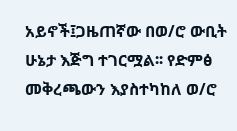አይኖች፤ጋዜጠኛው በወ/ሮ ውቢት ሁኔታ እጅግ ተገርሟል፡፡ የድምፅ መቅረጫውን እያስተካከለ ወ/ሮ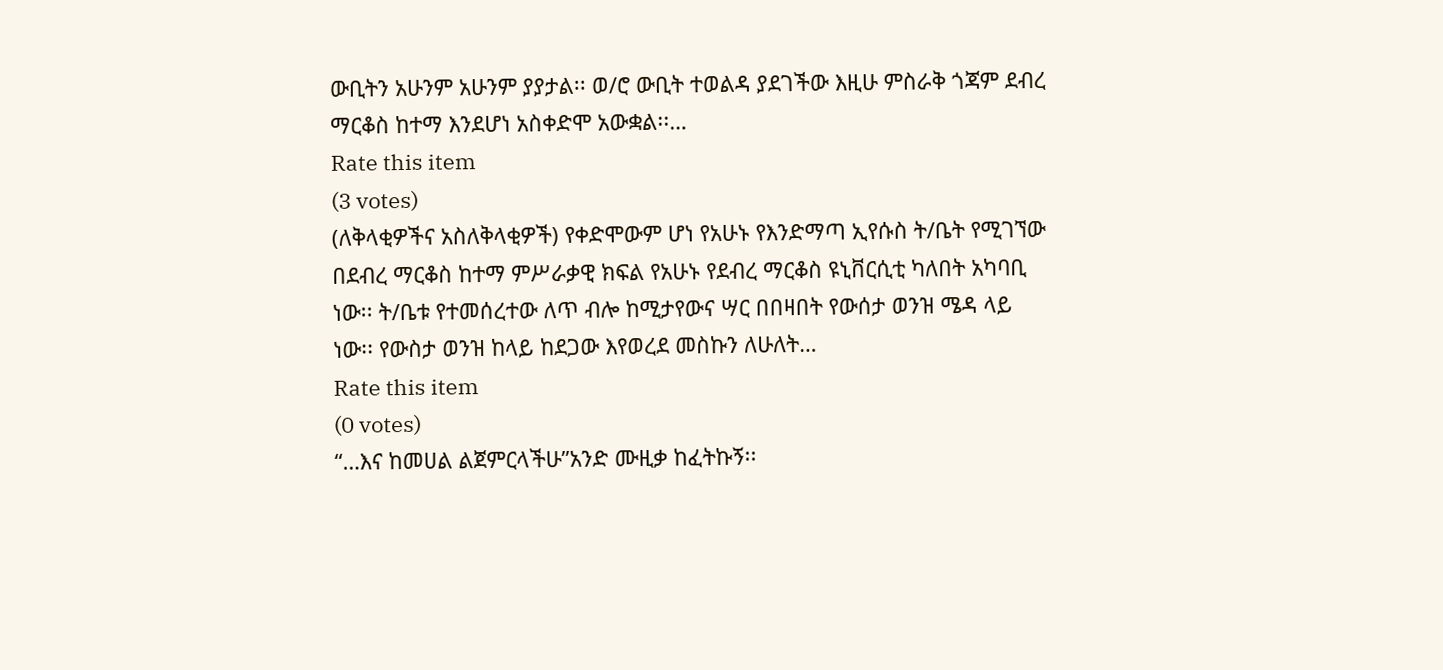ውቢትን አሁንም አሁንም ያያታል፡፡ ወ/ሮ ውቢት ተወልዳ ያደገችው እዚሁ ምስራቅ ጎጃም ደብረ ማርቆስ ከተማ እንደሆነ አስቀድሞ አውቋል፡፡…
Rate this item
(3 votes)
(ለቅላቂዎችና አስለቅላቂዎች) የቀድሞውም ሆነ የአሁኑ የእንድማጣ ኢየሱስ ት/ቤት የሚገኘው በደብረ ማርቆስ ከተማ ምሥራቃዊ ክፍል የአሁኑ የደብረ ማርቆስ ዩኒቨርሲቲ ካለበት አካባቢ ነው፡፡ ት/ቤቱ የተመሰረተው ለጥ ብሎ ከሚታየውና ሣር በበዛበት የውሰታ ወንዝ ሜዳ ላይ ነው፡፡ የውስታ ወንዝ ከላይ ከደጋው እየወረደ መስኩን ለሁለት…
Rate this item
(0 votes)
“…እና ከመሀል ልጀምርላችሁ”አንድ ሙዚቃ ከፈትኩኝ፡፡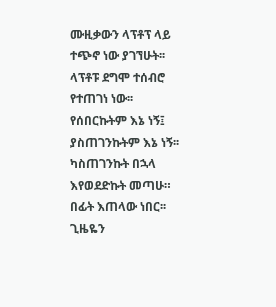ሙዚቃውን ላፕቶፕ ላይ ተጭኖ ነው ያገኘሁት፡፡ ላፕቶፑ ደግሞ ተሰብሮ የተጠገነ ነው፡፡ የሰበርኩትም እኔ ነኝ፤ ያስጠገንኩትም እኔ ነኝ፡፡ ካስጠገንኩት በኋላ እየወደድኩት መጣሁ። በፊት እጠላው ነበር፡፡ ጊዜዬን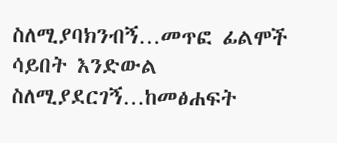ስለሚያባክንብኝ…መጥፎ ፊልሞች ሳይበት እንድውል ስለሚያደርገኝ…ከመፅሐፍት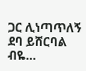ጋር ሊነጣጥለኝ ደባ ይሸርባል ብዬ…